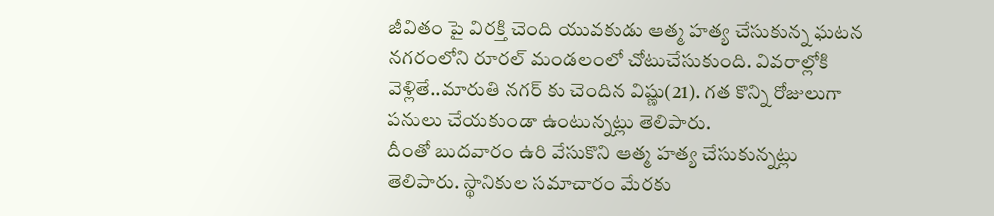జీవితం పై విరక్తి చెంది యువకుడు ఆత్మ హత్య చేసుకున్న ఘటన నగరంలోని రూరల్ మండలంలో చోటుచేసుకుంది. వివరాల్లోకి వెళ్లితే..మారుతి నగర్ కు చెందిన విష్ణు(21). గత కొన్ని రోజులుగా పనులు చేయకుండా ఉంటున్నట్లు తెలిపారు.
దీంతో బుదవారం ఉరి వేసుకొని ఆత్మ హత్య చేసుకున్నట్లు తెలిపారు. స్థానికుల సమాచారం మేరకు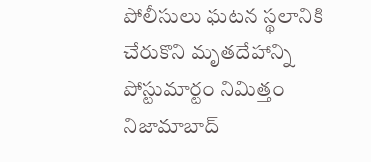పోలీసులు ఘటన స్థలానికి చేరుకొని మృతదేహాన్ని పోస్టుమార్టం నిమిత్తం నిజామాబాద్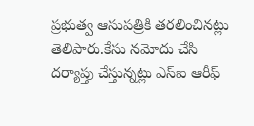ప్రభుత్వ ఆసుపత్రికి తరలించినట్లు తెలిపారు.కేసు నమోదు చేసి దర్యాప్తు చేస్తున్నట్లు ఎస్ఐ ఆరీఫ్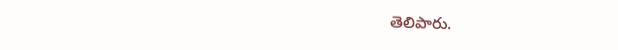తెలిపారు.